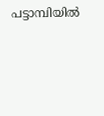പട്ടാമ്പിയിൽ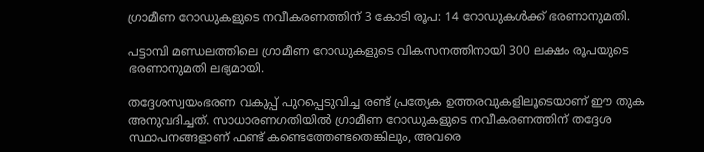ഗ്രാമീണ റോഡുകളുടെ നവീകരണത്തിന് 3 കോടി രൂപ: 14 റോഡുകൾക്ക് ഭരണാനുമതി.

പട്ടാമ്പി മണ്ഡലത്തിലെ ഗ്രാമീണ റോഡുകളുടെ വികസനത്തിനായി 300 ലക്ഷം രൂപയുടെ ഭരണാനുമതി ലഭ്യമായി.

തദ്ദേശസ്വയംഭരണ വകുപ്പ് പുറപ്പെടുവിച്ച രണ്ട് പ്രത്യേക ഉത്തരവുകളിലൂടെയാണ് ഈ തുക അനുവദിച്ചത്. സാധാരണഗതിയിൽ ഗ്രാമീണ റോഡുകളുടെ നവീകരണത്തിന് തദ്ദേശ സ്ഥാപനങ്ങളാണ് ഫണ്ട് കണ്ടെത്തേണ്ടതെങ്കിലും, അവരെ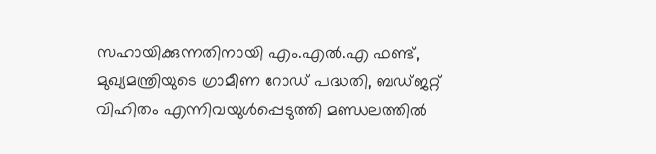സഹായിക്കുന്നതിനായി എം.എൽ.എ ഫണ്ട്, മുഖ്യമന്ത്രിയുടെ ഗ്രാമീണ റോഡ് പദ്ധതി, ബഡ്ജറ്റ് വിഹിതം എന്നിവയുൾപ്പെടുത്തി മണ്ഡലത്തിൽ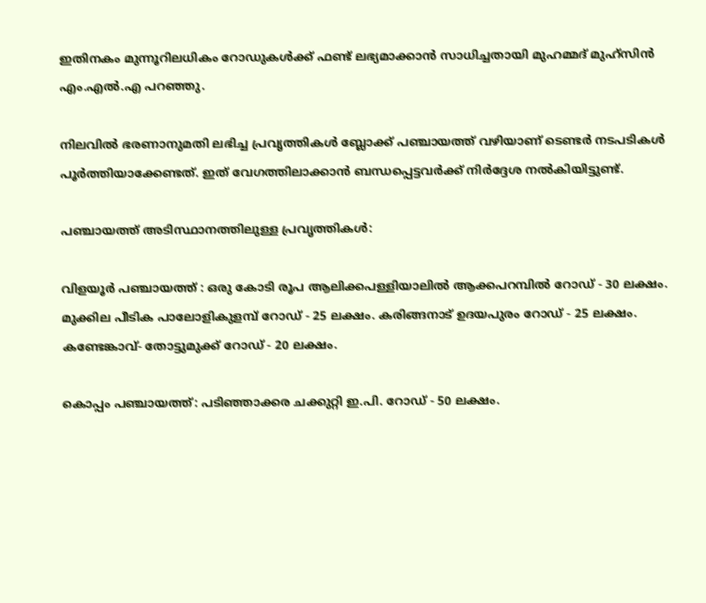ഇതിനകം മുന്നൂറിലധികം റോഡുകൾക്ക് ഫണ്ട് ലഭ്യമാക്കാൻ സാധിച്ചതായി മുഹമ്മദ് മുഹ്സിൻ എം.എൽ.എ പറഞ്ഞു.

നിലവിൽ ഭരണാനുമതി ലഭിച്ച പ്രവൃത്തികൾ ബ്ലോക്ക് പഞ്ചായത്ത് വഴിയാണ് ടെണ്ടർ നടപടികൾ പൂർത്തിയാക്കേണ്ടത്. ഇത് വേഗത്തിലാക്കാൻ ബന്ധപ്പെട്ടവർക്ക് നിർദ്ദേശ നൽകിയിട്ടുണ്ട്.

പഞ്ചായത്ത് അടിസ്ഥാനത്തിലുള്ള പ്രവൃത്തികൾ:

വിളയൂർ പഞ്ചായത്ത് : ഒരു കോടി രൂപ ആലിക്കപള്ളിയാലിൽ ആക്കപറമ്പിൽ റോഡ് - 30 ലക്ഷം. മുക്കില പീടിക പാലോളികുളമ്പ് റോഡ് - 25 ലക്ഷം. കരിങ്ങനാട് ഉദയപുരം റോഡ് - 25 ലക്ഷം. കണ്ടേങ്കാവ്- തോട്ടുമുക്ക് റോഡ് - 20 ലക്ഷം.

കൊപ്പം പഞ്ചായത്ത്: പടിഞ്ഞാക്കര ചക്കുറ്റി ഇ.പി. റോഡ് - 50 ലക്ഷം.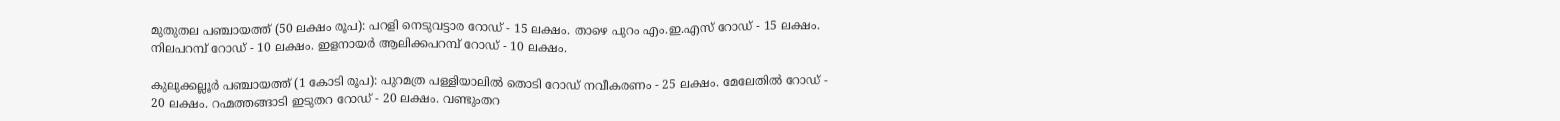മുതുതല പഞ്ചായത്ത് (50 ലക്ഷം രൂപ): പറളി നെടുവട്ടാര റോഡ് - 15 ലക്ഷം. താഴെ പുറം എം.ഇ.എസ് റോഡ് - 15 ലക്ഷം. നിലപറമ്പ് റോഡ് - 10 ലക്ഷം. ഇളനായർ ആലിക്കപറമ്പ് റോഡ് - 10 ലക്ഷം.

കുലുക്കല്ലൂർ പഞ്ചായത്ത് (1 കോടി രൂപ): പുറമത്ര പള്ളിയാലിൽ തൊടി റോഡ് നവീകരണം - 25 ലക്ഷം. മേലേതിൽ റോഡ് - 20 ലക്ഷം. റഹ്മത്തങ്ങാടി ഇടുതറ റോഡ് - 20 ലക്ഷം. വണ്ടുംതറ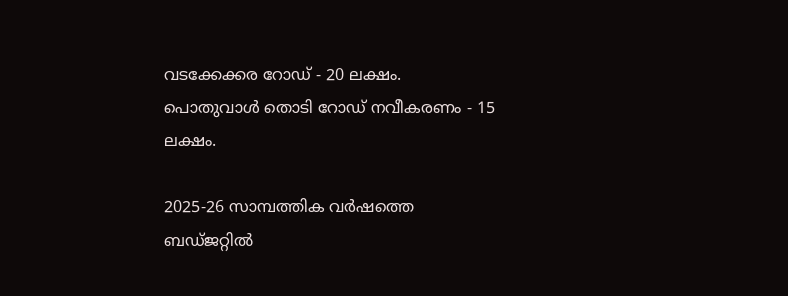വടക്കേക്കര റോഡ് - 20 ലക്ഷം. പൊതുവാൾ തൊടി റോഡ് നവീകരണം - 15 ലക്ഷം.

2025-26 സാമ്പത്തിക വർഷത്തെ ബഡ്ജറ്റിൽ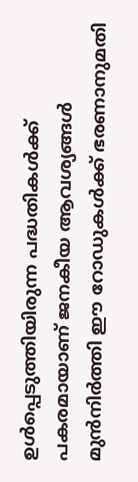ഉൾപ്പെടുത്തിയിരുന്ന പദ്ധതികൾക്ക് പകരമായാണ് ജനകീയ ആവശ്യങ്ങൾ മുൻനിർത്തി ഈ റോഡുകൾക്ക് ഭരണാനുമതി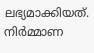ലഭ്യമാക്കിയത്. നിർമ്മാണ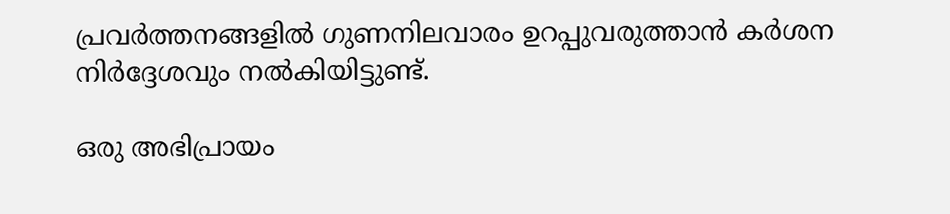പ്രവർത്തനങ്ങളിൽ ഗുണനിലവാരം ഉറപ്പുവരുത്താൻ കർശന നിർദ്ദേശവും നൽകിയിട്ടുണ്ട്.

ഒരു അഭിപ്രായം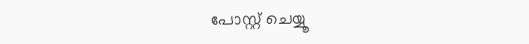പോസ്റ്റ് ചെയ്യൂ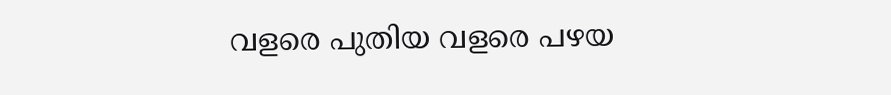വളരെ പുതിയ വളരെ പഴയ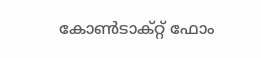കോൺടാക്റ്റ് ഫോം